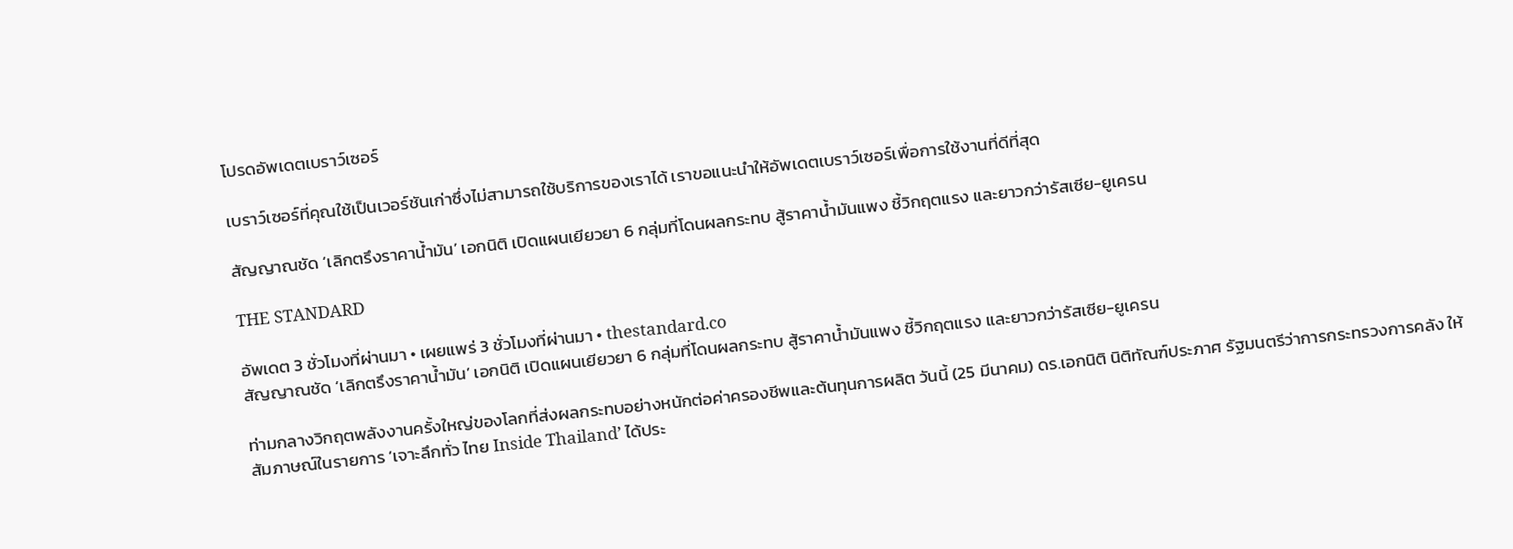โปรดอัพเดตเบราว์เซอร์

เบราว์เซอร์ที่คุณใช้เป็นเวอร์ชันเก่าซึ่งไม่สามารถใช้บริการของเราได้ เราขอแนะนำให้อัพเดตเบราว์เซอร์เพื่อการใช้งานที่ดีที่สุด

สัญญาณชัด ‘เลิกตรึงราคาน้ำมัน’ เอกนิติ เปิดแผนเยียวยา 6 กลุ่มที่โดนผลกระทบ สู้ราคาน้ำมันแพง ชี้วิกฤตแรง และยาวกว่ารัสเซีย-ยูเครน

THE STANDARD

อัพเดต 3 ชั่วโมงที่ผ่านมา • เผยแพร่ 3 ชั่วโมงที่ผ่านมา • thestandard.co
สัญญาณชัด ‘เลิกตรึงราคาน้ำมัน’ เอกนิติ เปิดแผนเยียวยา 6 กลุ่มที่โดนผลกระทบ สู้ราคาน้ำมันแพง ชี้วิกฤตแรง และยาวกว่ารัสเซีย-ยูเครน

ท่ามกลางวิกฤตพลังงานครั้งใหญ่ของโลกที่ส่งผลกระทบอย่างหนักต่อค่าครองชีพและต้นทุนการผลิต วันนี้ (25 มีนาคม) ดร.เอกนิติ นิติทัณฑ์ประภาศ รัฐมนตรีว่าการกระทรวงการคลัง ให้สัมภาษณ์ในรายการ ‘เจาะลึกทั่ว ไทย Inside Thailand’ ได้ประ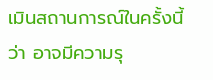เมินสถานการณ์ในครั้งนี้ว่า อาจมีความรุ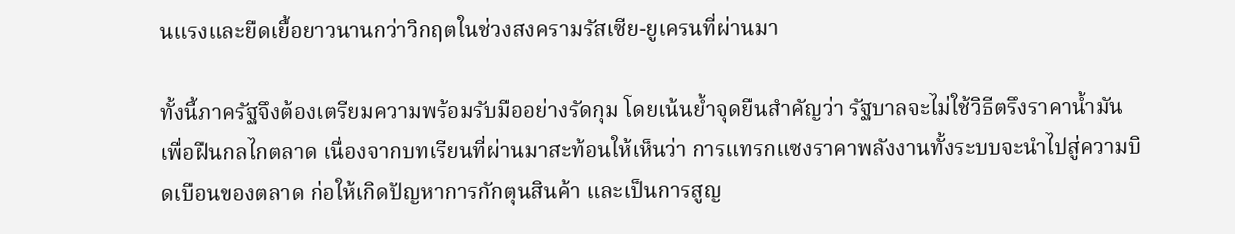นแรงและยืดเยื้อยาวนานกว่าวิกฤตในช่วงสงครามรัสเซีย-ยูเครนที่ผ่านมา

ทั้งนี้ภาครัฐจึงต้องเตรียมความพร้อมรับมืออย่างรัดกุม โดยเน้นย้ำจุดยืนสำคัญว่า รัฐบาลจะไม่ใช้วิธีตรึงราคาน้ำมันเพื่อฝืนกลไกตลาด เนื่องจากบทเรียนที่ผ่านมาสะท้อนให้เห็นว่า การแทรกแซงราคาพลังงานทั้งระบบจะนำไปสู่ความบิดเบือนของตลาด ก่อให้เกิดปัญหาการกักตุนสินค้า และเป็นการสูญ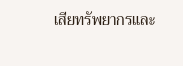เสียทรัพยากรและ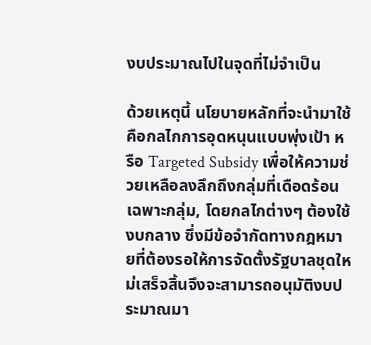งบประมาณไปในจุดที่ไม่จำเป็น

ด้วยเหตุนี้ นโยบายหลักที่จะนำมาใช้คือกลไกการอุดหนุนแบบพุ่งเป้า หรือ Targeted Subsidy เพื่อให้ความช่วยเหลือลงลึกถึงกลุ่มที่เดือดร้อนเฉพาะกลุ่ม, โดยกลไกต่างๆ ต้องใช้งบกลาง ซึ่งมีข้อจำกัดทางกฎหมายที่ต้องรอให้การจัดตั้งรัฐบาลชุดใหม่เสร็จสิ้นจึงจะสามารถอนุมัติงบประมาณมา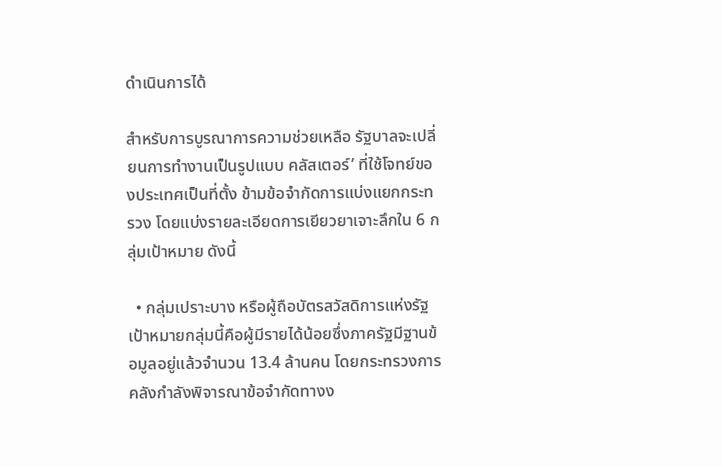ดำเนินการได้

สำหรับการบูรณาการความช่วยเหลือ รัฐบาลจะเปลี่ยนการทำงานเป็นรูปแบบ คลัสเตอร์’ ที่ใช้โจทย์ของประเทศเป็นที่ตั้ง ข้ามข้อจำกัดการแบ่งแยกกระทรวง โดยแบ่งรายละเอียดการเยียวยาเจาะลึกใน 6 กลุ่มเป้าหมาย ดังนี้

  • กลุ่มเปราะบาง หรือผู้ถือบัตรสวัสดิการแห่งรัฐ เป้าหมายกลุ่มนี้คือผู้มีรายได้น้อยซึ่งภาครัฐมีฐานข้อมูลอยู่แล้วจำนวน 13.4 ล้านคน โดยกระทรวงการคลังกำลังพิจารณาข้อจำกัดทางง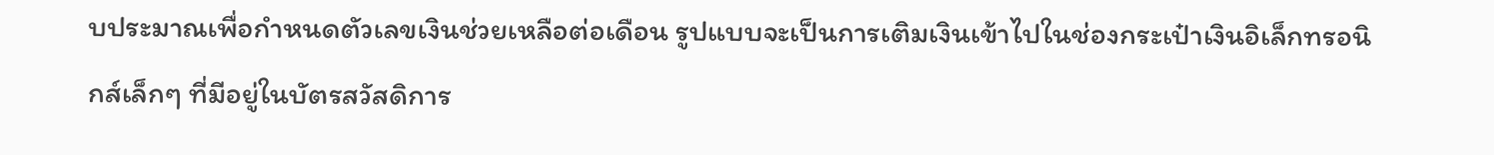บประมาณเพื่อกำหนดตัวเลขเงินช่วยเหลือต่อเดือน รูปแบบจะเป็นการเติมเงินเข้าไปในช่องกระเป๋าเงินอิเล็กทรอนิกส์เล็กๆ ที่มีอยู่ในบัตรสวัสดิการ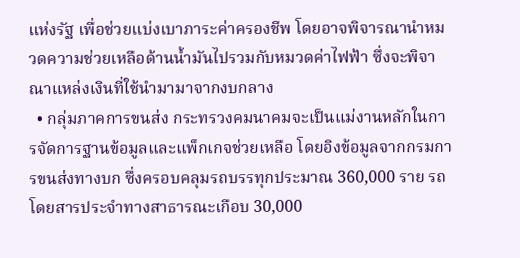แห่งรัฐ เพื่อช่วยแบ่งเบาภาระค่าครองชีพ โดยอาจพิจารณานำหมวดความช่วยเหลือด้านน้ำมันไปรวมกับหมวดค่าไฟฟ้า ซึ่งจะพิจาณาแหล่งเงินที่ใช้นำมามาจากงบกลาง
  • กลุ่มภาคการขนส่ง กระทรวงคมนาคมจะเป็นแม่งานหลักในการจัดการฐานข้อมูลและแพ็กเกจช่วยเหลือ โดยอิงข้อมูลจากกรมการขนส่งทางบก ซึ่งครอบคลุมรถบรรทุกประมาณ 360,000 ราย รถโดยสารประจำทางสาธารณะเกือบ 30,000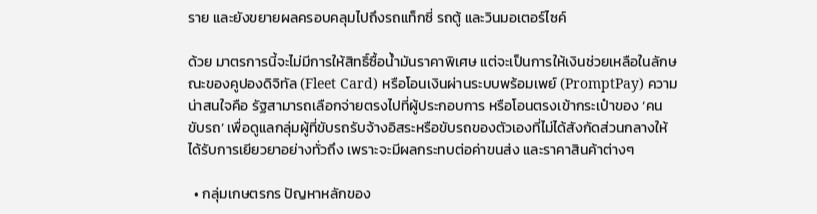ราย และยังขยายผลครอบคลุมไปถึงรถแท็กซี่ รถตู้ และวินมอเตอร์ไซค์

ด้วย มาตรการนี้จะไม่มีการให้สิทธิ์ซื้อน้ำมันราคาพิเศษ แต่จะเป็นการให้เงินช่วยเหลือในลักษณะของคูปองดิจิทัล (Fleet Card) หรือโอนเงินผ่านระบบพร้อมเพย์ (PromptPay) ความน่าสนใจคือ รัฐสามารถเลือกจ่ายตรงไปที่ผู้ประกอบการ หรือโอนตรงเข้ากระเป๋าของ ‘คนขับรถ’ เพื่อดูแลกลุ่มผู้ที่ขับรถรับจ้างอิสระหรือขับรถของตัวเองที่ไม่ได้สังกัดส่วนกลางให้ได้รับการเยียวยาอย่างทั่วถึง เพราะจะมีผลกระทบต่อค่าขนส่ง และราคาสินค้าต่างๆ

  • กลุ่มเกษตรกร ปัญหาหลักของ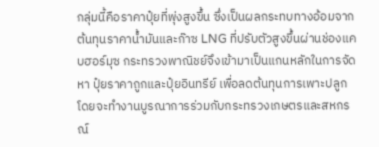กลุ่มนี้คือราคาปุ๋ยที่พุ่งสูงขึ้น ซึ่งเป็นผลกระทบทางอ้อมจากต้นทุนราคาน้ำมันและก๊าซ LNG ที่ปรับตัวสูงขึ้นผ่านช่องแคบฮอร์มุซ กระทรวงพาณิชย์จึงเข้ามาเป็นแกนหลักในการจัดหา ปุ๋ยราคาถูกและปุ๋ยอินทรีย์ เพื่อลดต้นทุนการเพาะปลูก โดยจะทำงานบูรณาการร่วมกับกระทรวงเกษตรและสหกรณ์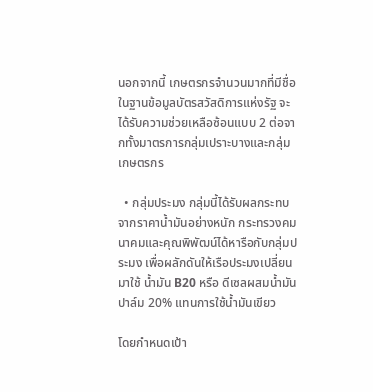นอกจากนี้ เกษตรกรจำนวนมากที่มีชื่อในฐานข้อมูลบัตรสวัสดิการแห่งรัฐ จะได้รับความช่วยเหลือซ้อนแบบ 2 ต่อจากทั้งมาตรการกลุ่มเปราะบางและกลุ่มเกษตรกร

  • กลุ่มประมง กลุ่มนี้ได้รับผลกระทบจากราคาน้ำมันอย่างหนัก กระทรวงคมนาคมและคุณพิพัฒน์ได้หารือกับกลุ่มประมง เพื่อผลักดันให้เรือประมงเปลี่ยนมาใช้ น้ำมัน B20 หรือ ดีเซลผสมน้ำมันปาล์ม 20% แทนการใช้น้ำมันเขียว

โดยกำหนดเป้า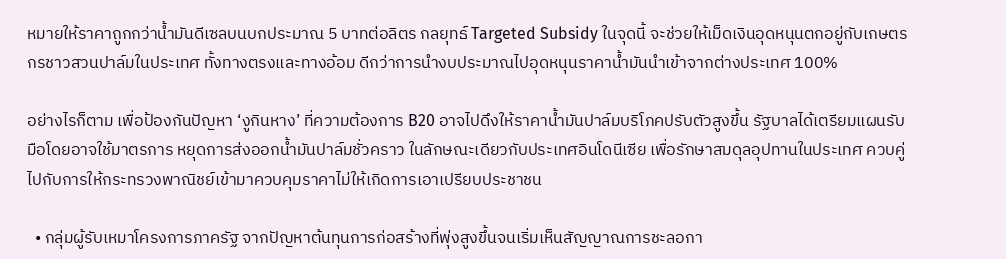หมายให้ราคาถูกกว่าน้ำมันดีเซลบนบกประมาณ 5 บาทต่อลิตร กลยุทธ์ Targeted Subsidy ในจุดนี้ จะช่วยให้เม็ดเงินอุดหนุนตกอยู่กับเกษตรกรชาวสวนปาล์มในประเทศ ทั้งทางตรงและทางอ้อม ดีกว่าการนำงบประมาณไปอุดหนุนราคาน้ำมันนำเข้าจากต่างประเทศ 100%

อย่างไรก็ตาม เพื่อป้องกันปัญหา ‘งูกินหาง’ ที่ความต้องการ B20 อาจไปดึงให้ราคาน้ำมันปาล์มบริโภคปรับตัวสูงขึ้น รัฐบาลได้เตรียมแผนรับมือโดยอาจใช้มาตรการ หยุดการส่งออกน้ำมันปาล์มชั่วคราว ในลักษณะเดียวกับประเทศอินโดนีเซีย เพื่อรักษาสมดุลอุปทานในประเทศ ควบคู่ไปกับการให้กระทรวงพาณิชย์เข้ามาควบคุมราคาไม่ให้เกิดการเอาเปรียบประชาชน

  • กลุ่มผู้รับเหมาโครงการภาครัฐ จากปัญหาต้นทุนการก่อสร้างที่พุ่งสูงขึ้นจนเริ่มเห็นสัญญาณการชะลอกา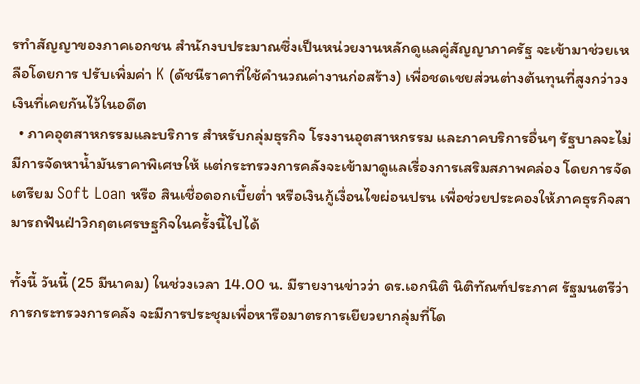รทำสัญญาของภาคเอกชน สำนักงบประมาณซึ่งเป็นหน่วยงานหลักดูแลคู่สัญญาภาครัฐ จะเข้ามาช่วยเหลือโดยการ ปรับเพิ่มค่า K (ดัชนีราคาที่ใช้คำนวณค่างานก่อสร้าง) เพื่อชดเชยส่วนต่างต้นทุนที่สูงกว่าวงเงินที่เคยกันไว้ในอดีต
  • ภาคอุตสาหกรรมและบริการ สำหรับกลุ่มธุรกิจ โรงงานอุตสาหกรรม และภาคบริการอื่นๆ รัฐบาลจะไม่มีการจัดหาน้ำมันราคาพิเศษให้ แต่กระทรวงการคลังจะเข้ามาดูแลเรื่องการเสริมสภาพคล่อง โดยการจัดเตรียม Soft Loan หรือ สินเชื่อดอกเบี้ยต่ำ หรือเงินกู้เงื่อนไขผ่อนปรน เพื่อช่วยประคองให้ภาคธุรกิจสามารถฟันฝ่าวิกฤตเศรษฐกิจในครั้งนี้ไปได้

ทั้งนี้ วันนี้ (25 มีนาคม) ในช่วงเวลา 14.00 น. มีรายงานข่าวว่า ดร.เอกนิติ นิติทัณฑ์ประภาศ รัฐมนตรีว่าการกระทรวงการคลัง จะมีการประชุมเพื่อหารือมาตรการเยียวยากลุ่มที่โด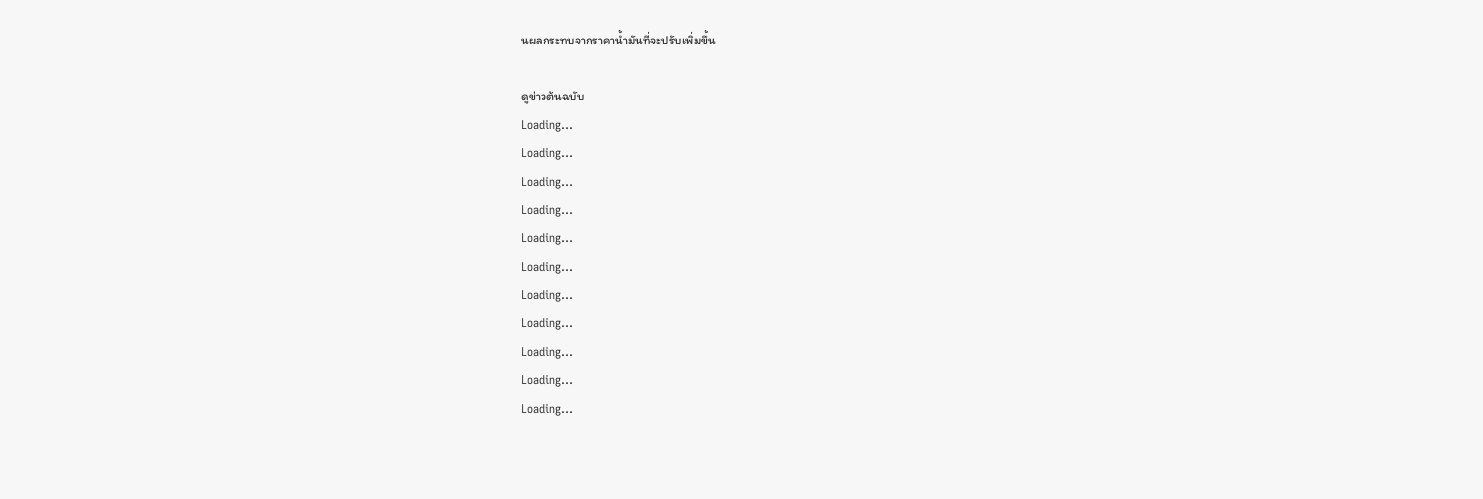นผลกระทบจากราคาน้ำมันที่จะปรับเพิ่มขึ้น

ดูข่าวต้นฉบับ
Loading...
Loading...
Loading...
Loading...
Loading...
Loading...
Loading...
Loading...
Loading...
Loading...
Loading...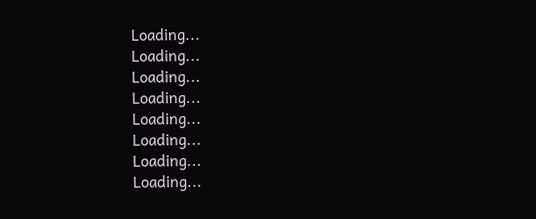Loading...
Loading...
Loading...
Loading...
Loading...
Loading...
Loading...
Loading...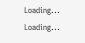Loading...
Loading...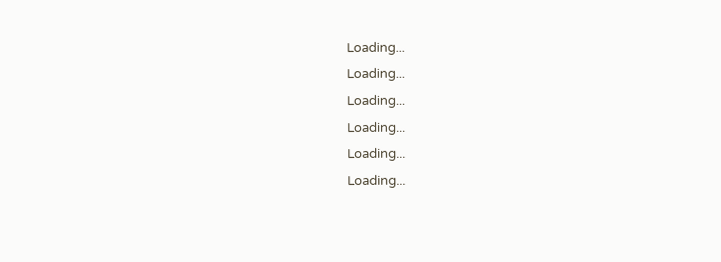Loading...
Loading...
Loading...
Loading...
Loading...
Loading...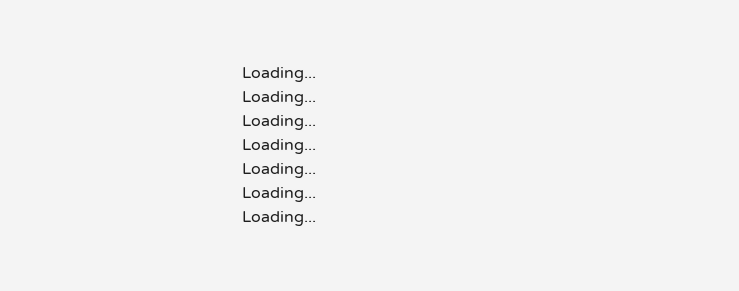Loading...
Loading...
Loading...
Loading...
Loading...
Loading...
Loading...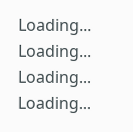Loading...
Loading...
Loading...
Loading...